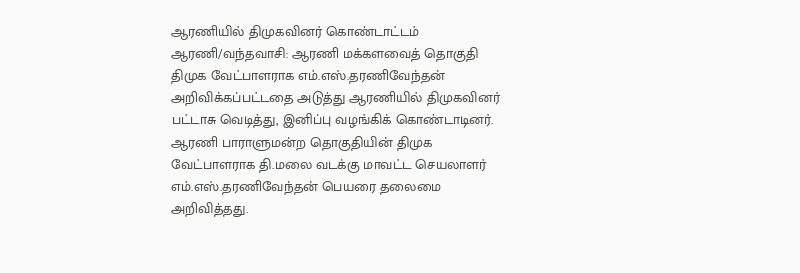ஆரணியில் திமுகவினர் கொண்டாட்டம்
ஆரணி/வந்தவாசி: ஆரணி மக்களவைத் தொகுதி திமுக வேட்பாளராக எம்.எஸ்.தரணிவேந்தன் அறிவிக்கப்பட்டதை அடுத்து ஆரணியில் திமுகவினர் பட்டாசு வெடித்து, இனிப்பு வழங்கிக் கொண்டாடினர்.
ஆரணி பாராளுமன்ற தொகுதியின் திமுக வேட்பாளராக தி.மலை வடக்கு மாவட்ட செயலாளர் எம்.எஸ்.தரணிவேந்தன் பெயரை தலைமை அறிவித்தது.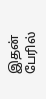இதன் பேரில்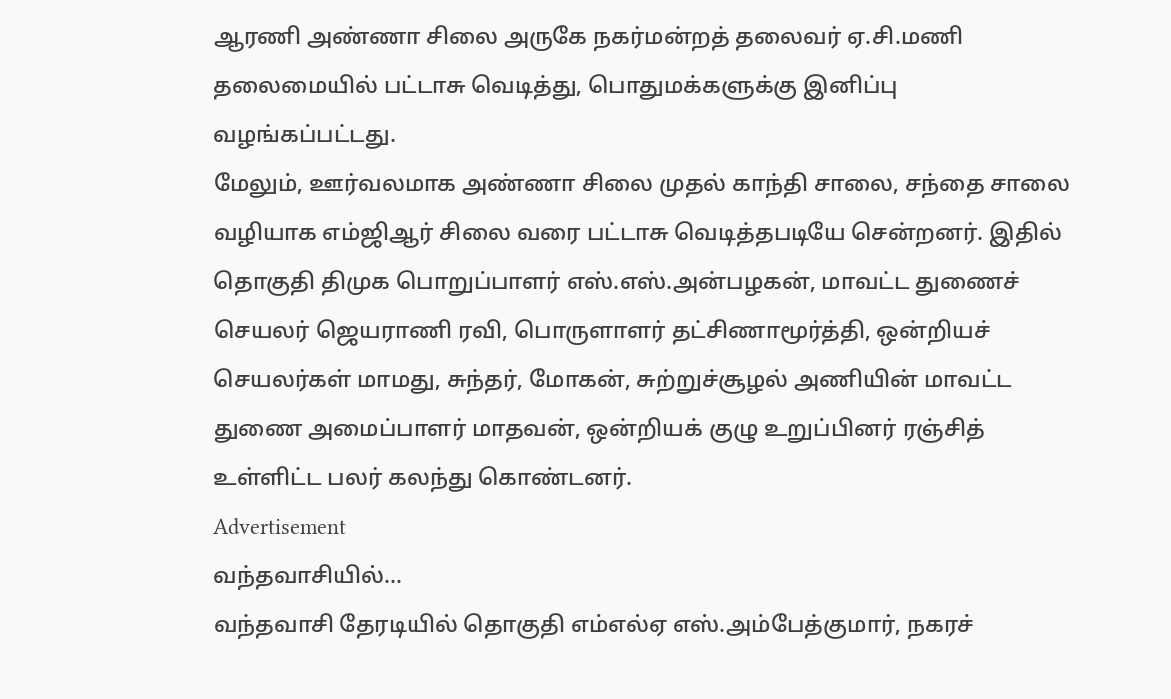ஆரணி அண்ணா சிலை அருகே நகர்மன்றத் தலைவர் ஏ.சி.மணி தலைமையில் பட்டாசு வெடித்து, பொதுமக்களுக்கு இனிப்பு வழங்கப்பட்டது.
மேலும், ஊர்வலமாக அண்ணா சிலை முதல் காந்தி சாலை, சந்தை சாலை வழியாக எம்ஜிஆர் சிலை வரை பட்டாசு வெடித்தபடியே சென்றனர். இதில் தொகுதி திமுக பொறுப்பாளர் எஸ்.எஸ்.அன்பழகன், மாவட்ட துணைச் செயலர் ஜெயராணி ரவி, பொருளாளர் தட்சிணாமூர்த்தி, ஒன்றியச் செயலர்கள் மாமது, சுந்தர், மோகன், சுற்றுச்சூழல் அணியின் மாவட்ட துணை அமைப்பாளர் மாதவன், ஒன்றியக் குழு உறுப்பினர் ரஞ்சித் உள்ளிட்ட பலர் கலந்து கொண்டனர்.
Advertisement
வந்தவாசியில்...
வந்தவாசி தேரடியில் தொகுதி எம்எல்ஏ எஸ்.அம்பேத்குமார், நகரச்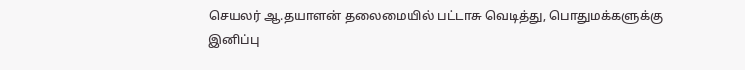செயலர் ஆ.தயாளன் தலைமையில் பட்டாசு வெடித்து, பொதுமக்களுக்கு இனிப்பு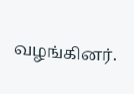வழங்கினர்.